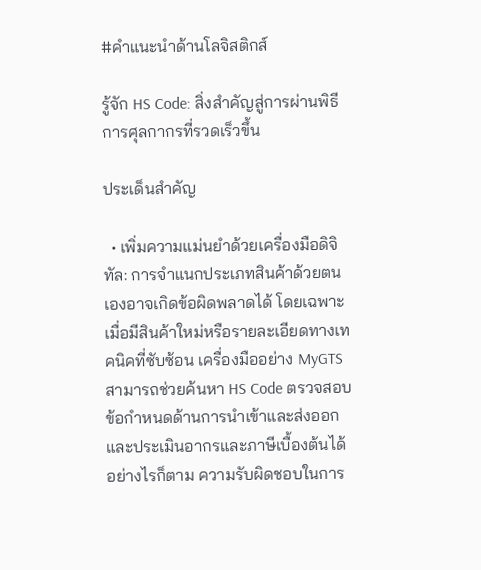#คําแนะนําด้านโลจิสติกส์

รู้จัก HS Code: สิ่งสำคัญสู่การผ่านพิธีการศุลกากรที่รวดเร็วขึ้น

ประเด็นสำคัญ

  • เพิ่มความแม่นยำด้วยเครื่องมือดิจิทัล: การจำแนกประเภทสินค้าด้วยตนเองอาจเกิดข้อผิดพลาดได้ โดยเฉพาะเมื่อมีสินค้าใหม่หรือรายละเอียดทางเทคนิคที่ซับซ้อน เครื่องมืออย่าง MyGTS สามารถช่วยค้นหา HS Code ตรวจสอบข้อกำหนดด้านการนำเข้าและส่งออก และประเมินอากรและภาษีเบื้องต้นได้ อย่างไรก็ตาม ความรับผิดชอบในการ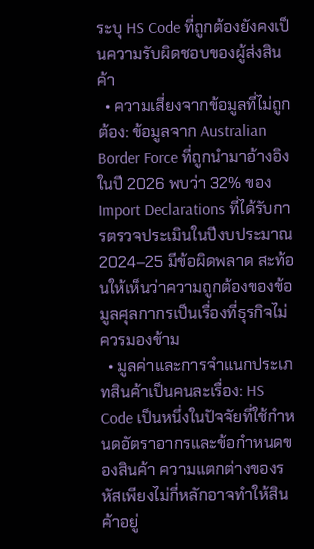ระบุ HS Code ที่ถูกต้องยังคงเป็นความรับผิดชอบของผู้ส่งสินค้า
  • ความเสี่ยงจากข้อมูลที่ไม่ถูกต้อง: ข้อมูลจาก Australian Border Force ที่ถูกนำมาอ้างอิงในปี 2026 พบว่า 32% ของ Import Declarations ที่ได้รับการตรวจประเมินในปีงบประมาณ 2024–25 มีข้อผิดพลาด สะท้อนให้เห็นว่าความถูกต้องของข้อมูลศุลกากรเป็นเรื่องที่ธุรกิจไม่ควรมองข้าม
  • มูลค่าและการจำแนกประเภทสินค้าเป็นคนละเรื่อง: HS Code เป็นหนึ่งในปัจจัยที่ใช้กำหนดอัตราอากรและข้อกำหนดของสินค้า ความแตกต่างของรหัสเพียงไม่กี่หลักอาจทำให้สินค้าอยู่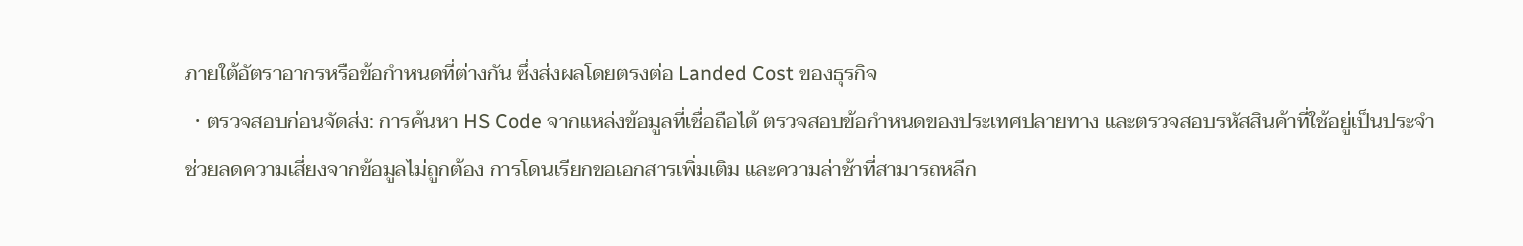ภายใต้อัตราอากรหรือข้อกำหนดที่ต่างกัน ซึ่งส่งผลโดยตรงต่อ Landed Cost ของธุรกิจ
  • ตรวจสอบก่อนจัดส่ง: การค้นหา HS Code จากแหล่งข้อมูลที่เชื่อถือได้ ตรวจสอบข้อกำหนดของประเทศปลายทาง และตรวจสอบรหัสสินค้าที่ใช้อยู่เป็นประจำ ช่วยลดความเสี่ยงจากข้อมูลไม่ถูกต้อง การโดนเรียกขอเอกสารเพิ่มเติม และความล่าช้าที่สามารถหลีก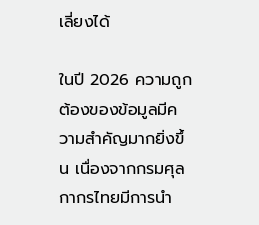เลี่ยงได้

ในปี 2026 ความถูกต้องของข้อมูลมีความสำคัญมากยิ่งขึ้น เนื่องจากกรมศุลกากรไทยมีการนำ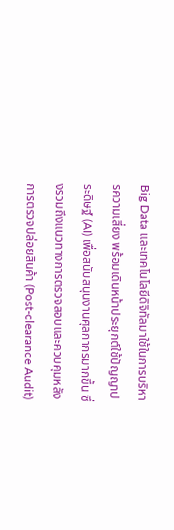Big Data และเทคโนโลยีดิจิทัลมาใช้ในการบริหารความเสี่ยง พร้อมเดินหน้าประยุกต์ใช้ปัญญาประดิษฐ์ (AI) เพื่อสนับสนุนงานศุลกากรมากขึ้น ซึ่งรวมถึงแนวทางการตรวจสอบและควบคุมหลังการตรวจปล่อยสินค้า (Post-clearance Audit)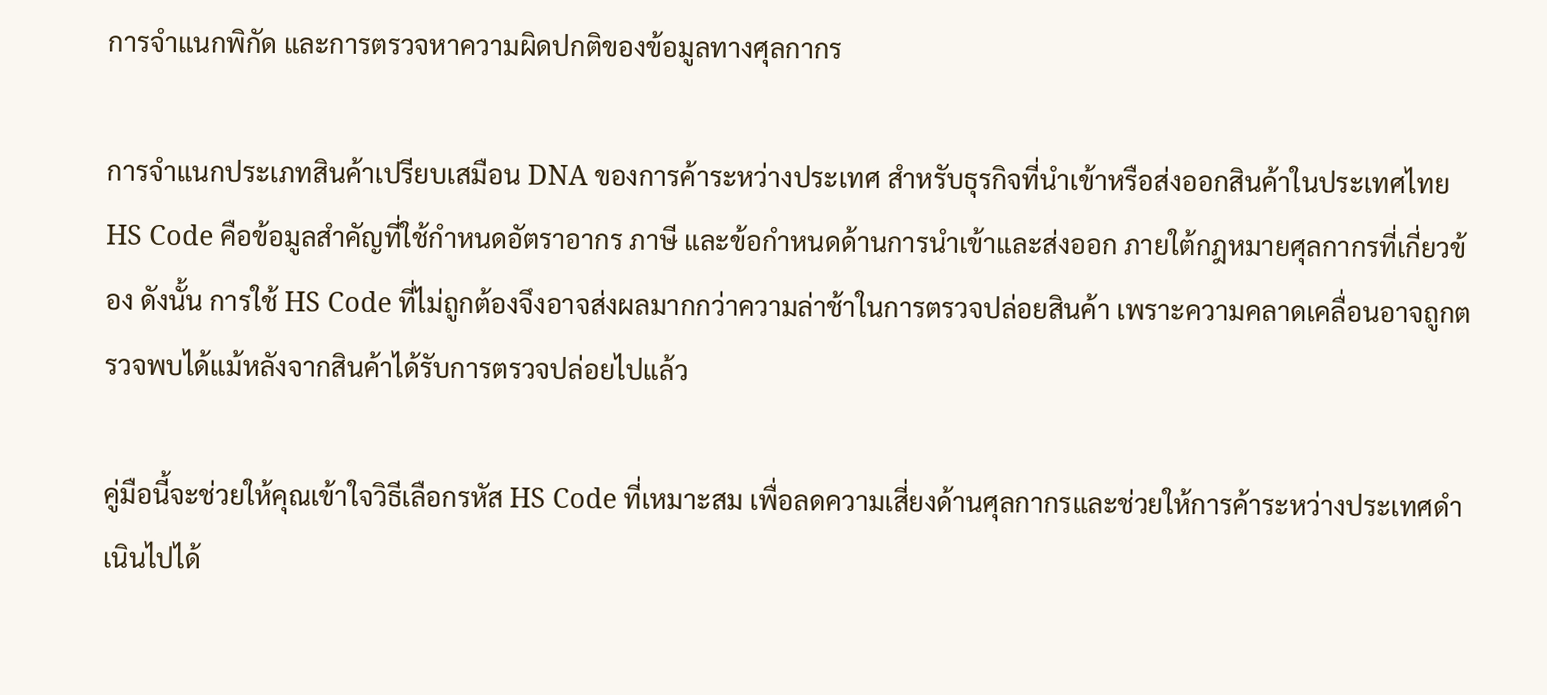การจำแนกพิกัด และการตรวจหาความผิดปกติของข้อมูลทางศุลกากร

การจำแนกประเภทสินค้าเปรียบเสมือน DNA ของการค้าระหว่างประเทศ สำหรับธุรกิจที่นำเข้าหรือส่งออกสินค้าในประเทศไทย HS Code คือข้อมูลสำคัญที่ใช้กำหนดอัตราอากร ภาษี และข้อกำหนดด้านการนำเข้าและส่งออก ภายใต้กฎหมายศุลกากรที่เกี่ยวข้อง ดังนั้น การใช้ HS Code ที่ไม่ถูกต้องจึงอาจส่งผลมากกว่าความล่าช้าในการตรวจปล่อยสินค้า เพราะความคลาดเคลื่อนอาจถูกตรวจพบได้แม้หลังจากสินค้าได้รับการตรวจปล่อยไปแล้ว

คู่มือนี้จะช่วยให้คุณเข้าใจวิธีเลือกรหัส HS Code ที่เหมาะสม เพื่อลดความเสี่ยงด้านศุลกากรและช่วยให้การค้าระหว่างประเทศดำเนินไปได้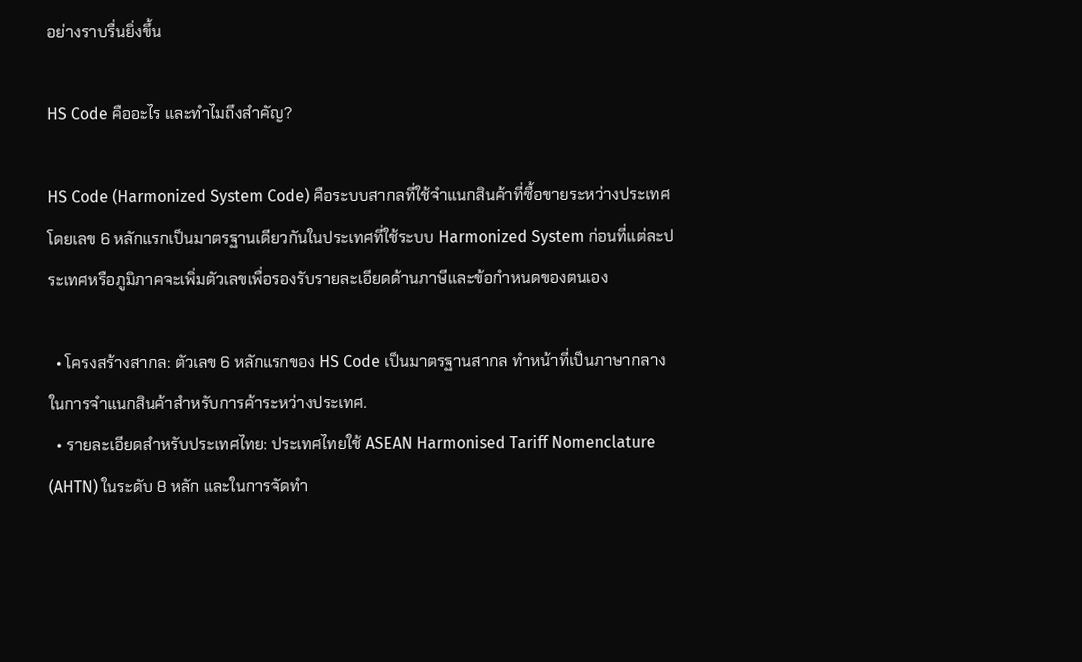อย่างราบรื่นยิ่งขึ้น

HS Code คืออะไร และทำไมถึงสำคัญ?

HS Code (Harmonized System Code) คือระบบสากลที่ใช้จำแนกสินค้าที่ซื้อขายระหว่างประเทศ โดยเลข 6 หลักแรกเป็นมาตรฐานเดียวกันในประเทศที่ใช้ระบบ Harmonized System ก่อนที่แต่ละประเทศหรือภูมิภาคจะเพิ่มตัวเลขเพื่อรองรับรายละเอียดด้านภาษีและข้อกำหนดของตนเอง

  • โครงสร้างสากล: ตัวเลข 6 หลักแรกของ HS Code เป็นมาตรฐานสากล ทำหน้าที่เป็นภาษากลางในการจำแนกสินค้าสำหรับการค้าระหว่างประเทศ.
  • รายละเอียดสำหรับประเทศไทย: ประเทศไทยใช้ ASEAN Harmonised Tariff Nomenclature (AHTN) ในระดับ 8 หลัก และในการจัดทำ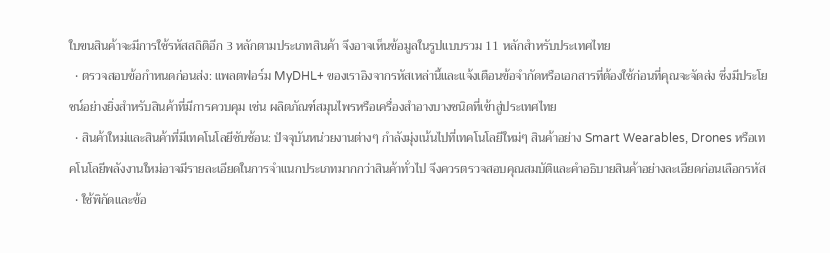ใบขนสินค้าจะมีการใช้รหัสสถิติอีก 3 หลักตามประเภทสินค้า จึงอาจเห็นข้อมูลในรูปแบบรวม 11 หลักสำหรับประเทศไทย
  • ตรวจสอบข้อกำหนดก่อนส่ง: แพลตฟอร์ม MyDHL+ ของเราอิงจากรหัสเหล่านี้และแจ้งเตือนข้อจำกัดหรือเอกสารที่ต้องใช้ก่อนที่คุณจะจัดส่ง ซึ่งมีประโยชน์อย่างยิ่งสำหรับสินค้าที่มีการควบคุม เช่น ผลิตภัณฑ์สมุนไพรหรือเครื่องสำอางบางชนิดที่เข้าสู่ประเทศไทย
  • สินค้าใหม่และสินค้าที่มีเทคโนโลยีซับซ้อน: ปัจจุบันหน่วยงานต่างๆ กำลังมุ่งเน้นไปที่เทคโนโลยีใหม่ๆ สินค้าอย่าง Smart Wearables, Drones หรือเทคโนโลยีพลังงานใหม่อาจมีรายละเอียดในการจำแนกประเภทมากกว่าสินค้าทั่วไป จึงควรตรวจสอบคุณสมบัติและคำอธิบายสินค้าอย่างละเอียดก่อนเลือกรหัส
  • ใช้พิกัดและข้อ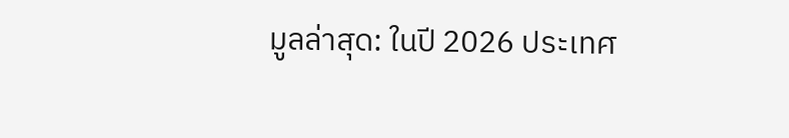มูลล่าสุด: ในปี 2026 ประเทศ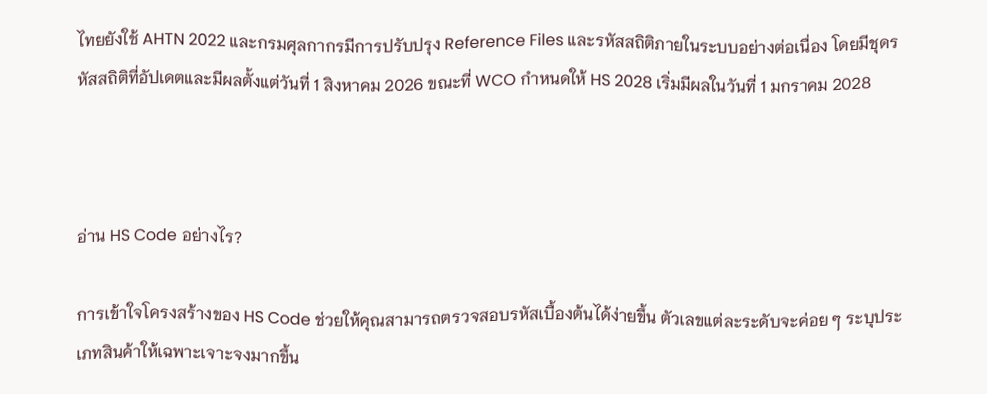ไทยยังใช้ AHTN 2022 และกรมศุลกากรมีการปรับปรุง Reference Files และรหัสสถิติภายในระบบอย่างต่อเนื่อง โดยมีชุดรหัสสถิติที่อัปเดตและมีผลตั้งแต่วันที่ 1 สิงหาคม 2026 ขณะที่ WCO กำหนดให้ HS 2028 เริ่มมีผลในวันที่ 1 มกราคม 2028



อ่าน HS Code อย่างไร?

การเข้าใจโครงสร้างของ HS Code ช่วยให้คุณสามารถตรวจสอบรหัสเบื้องต้นได้ง่ายขึ้น ตัวเลขแต่ละระดับจะค่อย ๆ ระบุประเภทสินค้าให้เฉพาะเจาะจงมากขึ้น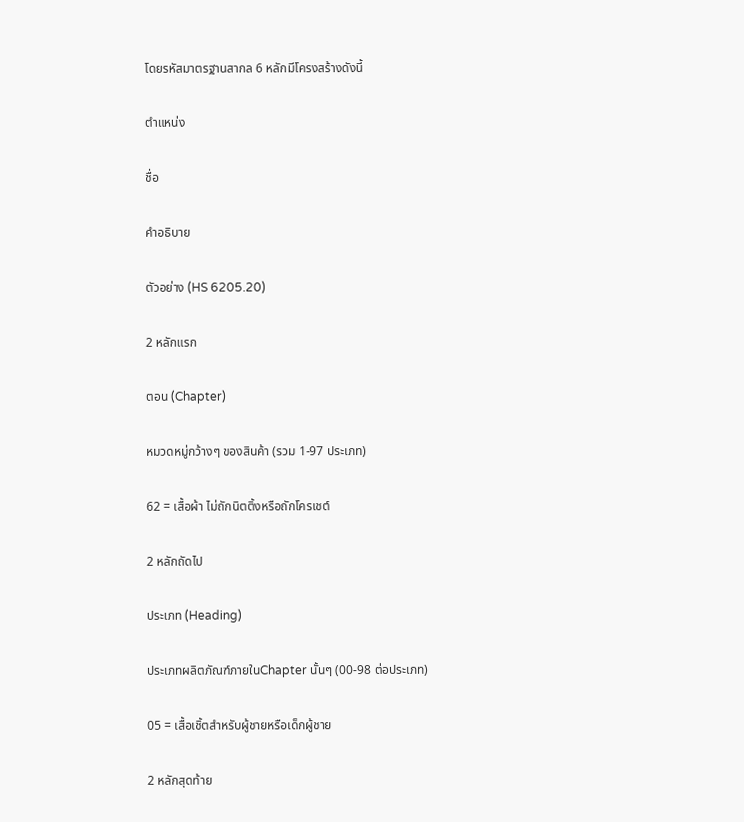โดยรหัสมาตรฐานสากล 6 หลักมีโครงสร้างดังนี้

ตำแหน่ง

ชื่อ

คำอธิบาย

ตัวอย่าง (HS 6205.20)

2 หลักแรก

ตอน (Chapter)

หมวดหมู่กว้างๆ ของสินค้า (รวม 1-97 ประเภท)

62 = เสื้อผ้า ไม่ถักนิตติ้งหรือถักโครเชต์

2 หลักถัดไป

ประเภท (Heading)

ประเภทผลิตภัณฑ์ภายในChapter นั้นๆ (00-98 ต่อประเภท)

05 = เสื้อเชิ้ตสำหรับผู้ชายหรือเด็กผู้ชาย

2 หลักสุดท้าย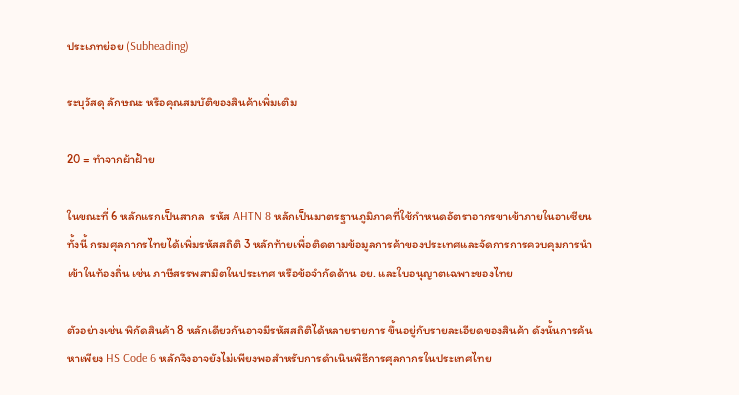ประเภทย่อย (Subheading)

ระบุวัสดุ ลักษณะ หรือคุณสมบัติของสินค้าเพิ่มเติม

20 = ทำจากผ้าฝ้าย

ในขณะที่ 6 หลักแรกเป็นสากล  รหัส AHTN 8 หลักเป็นมาตรฐานภูมิภาคที่ใช้กำหนดอัตราอากรขาเข้าภายในอาเซียน ทั้งนี้ กรมศุลกากรไทยได้เพิ่มรหัสสถิติ 3 หลักท้ายเพื่อติดตามข้อมูลการค้าของประเทศและจัดการการควบคุมการนำเข้าในท้องถิ่น เช่น ภาษีสรรพสามิตในประเทศ หรือข้อจำกัดด้าน อย. และใบอนุญาตเฉพาะของไทย

ตัวอย่างเช่น พิกัดสินค้า 8 หลักเดียวกันอาจมีรหัสสถิติได้หลายรายการ ขึ้นอยู่กับรายละเอียดของสินค้า ดังนั้นการค้นหาเพียง HS Code 6 หลักจึงอาจยังไม่เพียงพอสำหรับการดำเนินพิธีการศุลกากรในประเทศไทย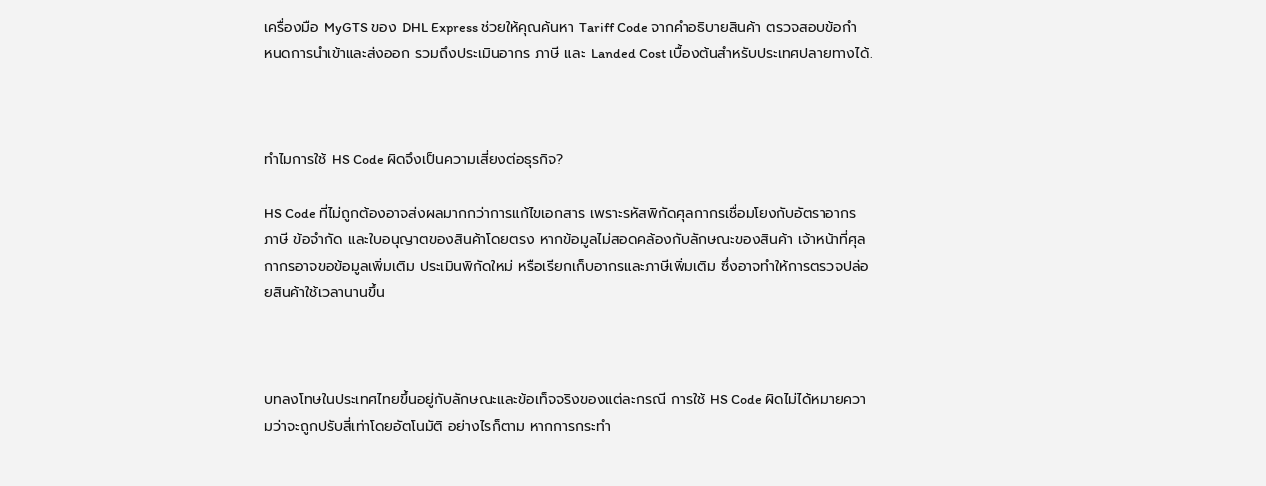เครื่องมือ MyGTS ของ DHL Express ช่วยให้คุณค้นหา Tariff Code จากคำอธิบายสินค้า ตรวจสอบข้อกำหนดการนำเข้าและส่งออก รวมถึงประเมินอากร ภาษี และ Landed Cost เบื้องต้นสำหรับประเทศปลายทางได้.



ทำไมการใช้ HS Code ผิดจึงเป็นความเสี่ยงต่อธุรกิจ?

HS Code ที่ไม่ถูกต้องอาจส่งผลมากกว่าการแก้ไขเอกสาร เพราะรหัสพิกัดศุลกากรเชื่อมโยงกับอัตราอากร ภาษี ข้อจำกัด และใบอนุญาตของสินค้าโดยตรง หากข้อมูลไม่สอดคล้องกับลักษณะของสินค้า เจ้าหน้าที่ศุลกากรอาจขอข้อมูลเพิ่มเติม ประเมินพิกัดใหม่ หรือเรียกเก็บอากรและภาษีเพิ่มเติม ซึ่งอาจทำให้การตรวจปล่อยสินค้าใช้เวลานานขึ้น



บทลงโทษในประเทศไทยขึ้นอยู่กับลักษณะและข้อเท็จจริงของแต่ละกรณี การใช้ HS Code ผิดไม่ได้หมายความว่าจะถูกปรับสี่เท่าโดยอัตโนมัติ อย่างไรก็ตาม หากการกระทำ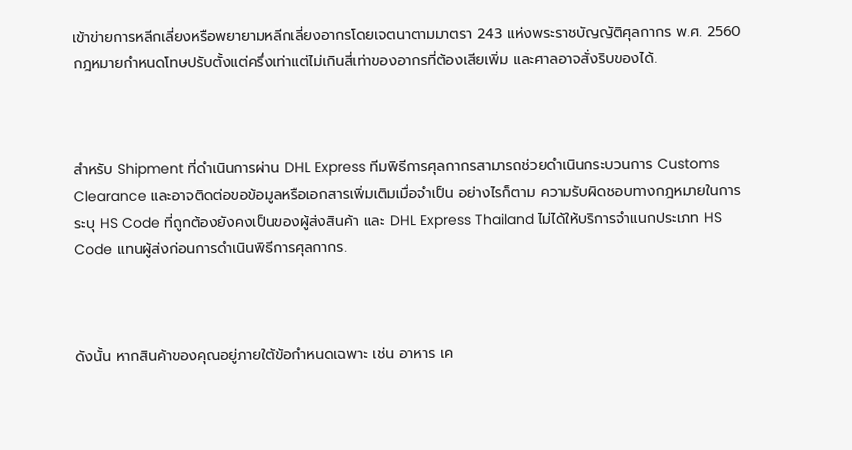เข้าข่ายการหลีกเลี่ยงหรือพยายามหลีกเลี่ยงอากรโดยเจตนาตามมาตรา 243 แห่งพระราชบัญญัติศุลกากร พ.ศ. 2560 กฎหมายกำหนดโทษปรับตั้งแต่ครึ่งเท่าแต่ไม่เกินสี่เท่าของอากรที่ต้องเสียเพิ่ม และศาลอาจสั่งริบของได้.



สำหรับ Shipment ที่ดำเนินการผ่าน DHL Express ทีมพิธีการศุลกากรสามารถช่วยดำเนินกระบวนการ Customs Clearance และอาจติดต่อขอข้อมูลหรือเอกสารเพิ่มเติมเมื่อจำเป็น อย่างไรก็ตาม ความรับผิดชอบทางกฎหมายในการระบุ HS Code ที่ถูกต้องยังคงเป็นของผู้ส่งสินค้า และ DHL Express Thailand ไม่ได้ให้บริการจำแนกประเภท HS Code แทนผู้ส่งก่อนการดำเนินพิธีการศุลกากร.



ดังนั้น หากสินค้าของคุณอยู่ภายใต้ข้อกำหนดเฉพาะ เช่น อาหาร เค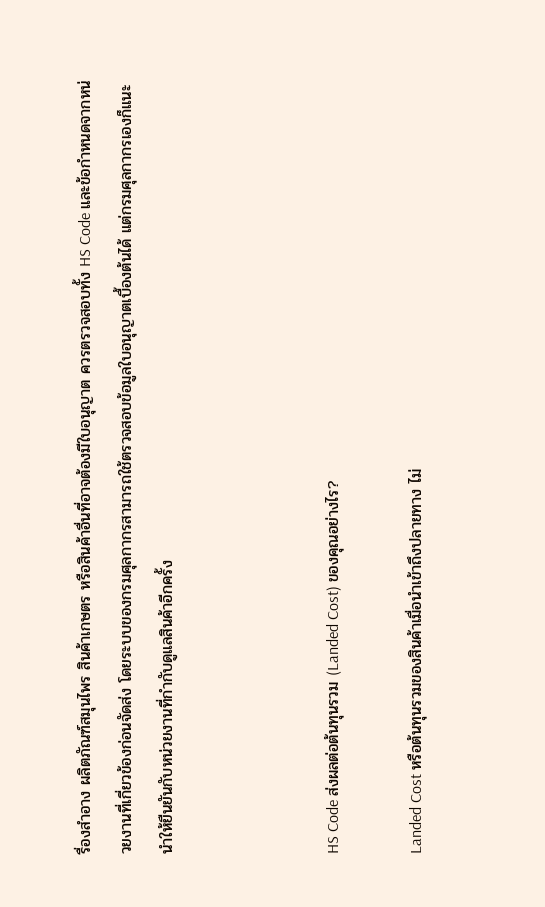รื่องสำอาง ผลิตภัณฑ์สมุนไพร สินค้าเกษตร หรือสินค้าอื่นที่อาจต้องมีใบอนุญาต ควรตรวจสอบทั้ง HS Code และข้อกำหนดจากหน่วยงานที่เกี่ยวข้องก่อนจัดส่ง โดยระบบของกรมศุลกากรสามารถใช้ตรวจสอบข้อมูลใบอนุญาตเบื้องต้นได้ แต่กรมศุลกากรเองก็แนะนำให้ยืนยันกับหน่วยงานที่กำกับดูแลสินค้าอีกครั้ง



HS Code ส่งผลต่อต้นทุนรวม (Landed Cost) ของคุณอย่างไร?

Landed Cost หรือต้นทุนรวมของสินค้าเมื่อนำเข้าถึงปลายทาง ไม่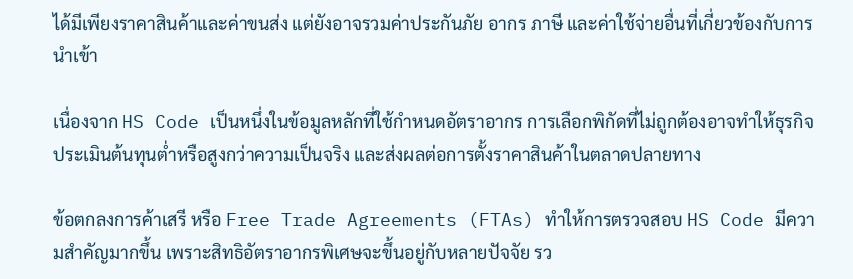ได้มีเพียงราคาสินค้าและค่าขนส่ง แต่ยังอาจรวมค่าประกันภัย อากร ภาษี และค่าใช้จ่ายอื่นที่เกี่ยวข้องกับการนำเข้า

เนื่องจาก HS Code เป็นหนึ่งในข้อมูลหลักที่ใช้กำหนดอัตราอากร การเลือกพิกัดที่ไม่ถูกต้องอาจทำให้ธุรกิจประเมินต้นทุนต่ำหรือสูงกว่าความเป็นจริง และส่งผลต่อการตั้งราคาสินค้าในตลาดปลายทาง

ข้อตกลงการค้าเสรี หรือ Free Trade Agreements (FTAs) ทำให้การตรวจสอบ HS Code มีความสำคัญมากขึ้น เพราะสิทธิอัตราอากรพิเศษจะขึ้นอยู่กับหลายปัจจัย รว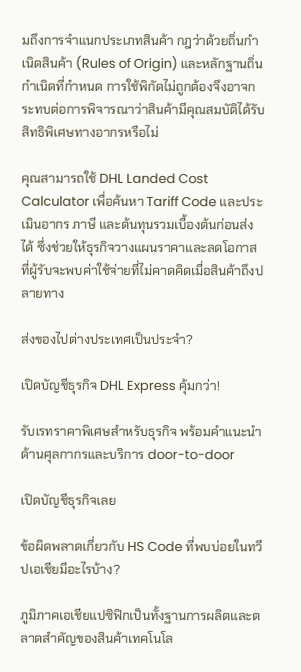มถึงการจำแนกประเภทสินค้า กฎว่าด้วยถิ่นกำเนิดสินค้า (Rules of Origin) และหลักฐานถิ่นกำเนิดที่กำหนด การใช้พิกัดไม่ถูกต้องจึงอาจกระทบต่อการพิจารณาว่าสินค้ามีคุณสมบัติได้รับสิทธิพิเศษทางอากรหรือไม่

คุณสามารถใช้ DHL Landed Cost Calculator เพื่อค้นหา Tariff Code และประเมินอากร ภาษี และต้นทุนรวมเบื้องต้นก่อนส่งได้ ซึ่งช่วยให้ธุรกิจวางแผนราคาและลดโอกาสที่ผู้รับจะพบค่าใช้จ่ายที่ไม่คาดคิดเมื่อสินค้าถึงปลายทาง

ส่งของไปต่างประเทศเป็นประจำ?

เปิดบัญชีธุรกิจ DHL Express คุ้มกว่า!

รับเรทราคาพิเศษสำหรับธุรกิจ พร้อมคำแนะนำด้านศุลกากรและบริการ door-to-door

เปิดบัญชีธุรกิจเลย

ข้อผิดพลาดเกี่ยวกับ HS Code ที่พบบ่อยในทวีปเอเชียมีอะไรบ้าง?

ภูมิภาคเอเชียแปซิฟิกเป็นทั้งฐานการผลิตและตลาดสำคัญของสินค้าเทคโนโล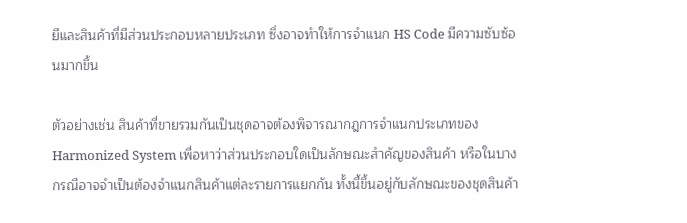ยีและสินค้าที่มีส่วนประกอบหลายประเภท ซึ่งอาจทำให้การจำแนก HS Code มีความซับซ้อนมากขึ้น

ตัวอย่างเช่น สินค้าที่ขายรวมกันเป็นชุดอาจต้องพิจารณากฎการจำแนกประเภทของ Harmonized System เพื่อหาว่าส่วนประกอบใดเป็นลักษณะสำคัญของสินค้า หรือในบางกรณีอาจจำเป็นต้องจำแนกสินค้าแต่ละรายการแยกกัน ทั้งนี้ขึ้นอยู่กับลักษณะของชุดสินค้า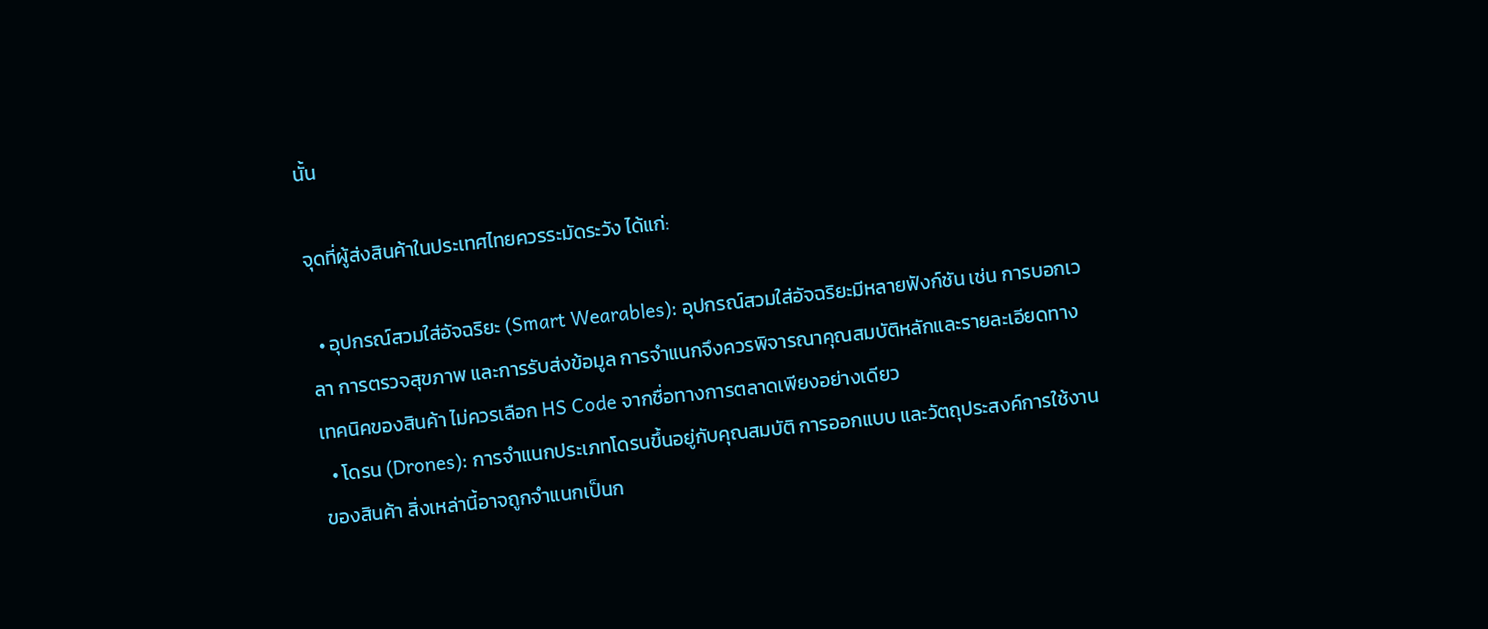นั้น

จุดที่ผู้ส่งสินค้าในประเทศไทยควรระมัดระวัง ได้แก่:

  • อุปกรณ์สวมใส่อัจฉริยะ (Smart Wearables): อุปกรณ์สวมใส่อัจฉริยะมีหลายฟังก์ชัน เช่น การบอกเวลา การตรวจสุขภาพ และการรับส่งข้อมูล การจำแนกจึงควรพิจารณาคุณสมบัติหลักและรายละเอียดทางเทคนิคของสินค้า ไม่ควรเลือก HS Code จากชื่อทางการตลาดเพียงอย่างเดียว
  • โดรน (Drones): การจำแนกประเภทโดรนขึ้นอยู่กับคุณสมบัติ การออกแบบ และวัตถุประสงค์การใช้งานของสินค้า สิ่งเหล่านี้อาจถูกจำแนกเป็นก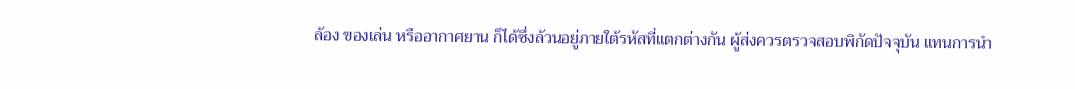ล้อง ของเล่น หรืออากาศยาน ก็ได้ซึ่งล้วนอยู่ภายใต้รหัสที่แตกต่างกัน ผู้ส่งควรตรวจสอบพิกัดปัจจุบัน แทนการนำ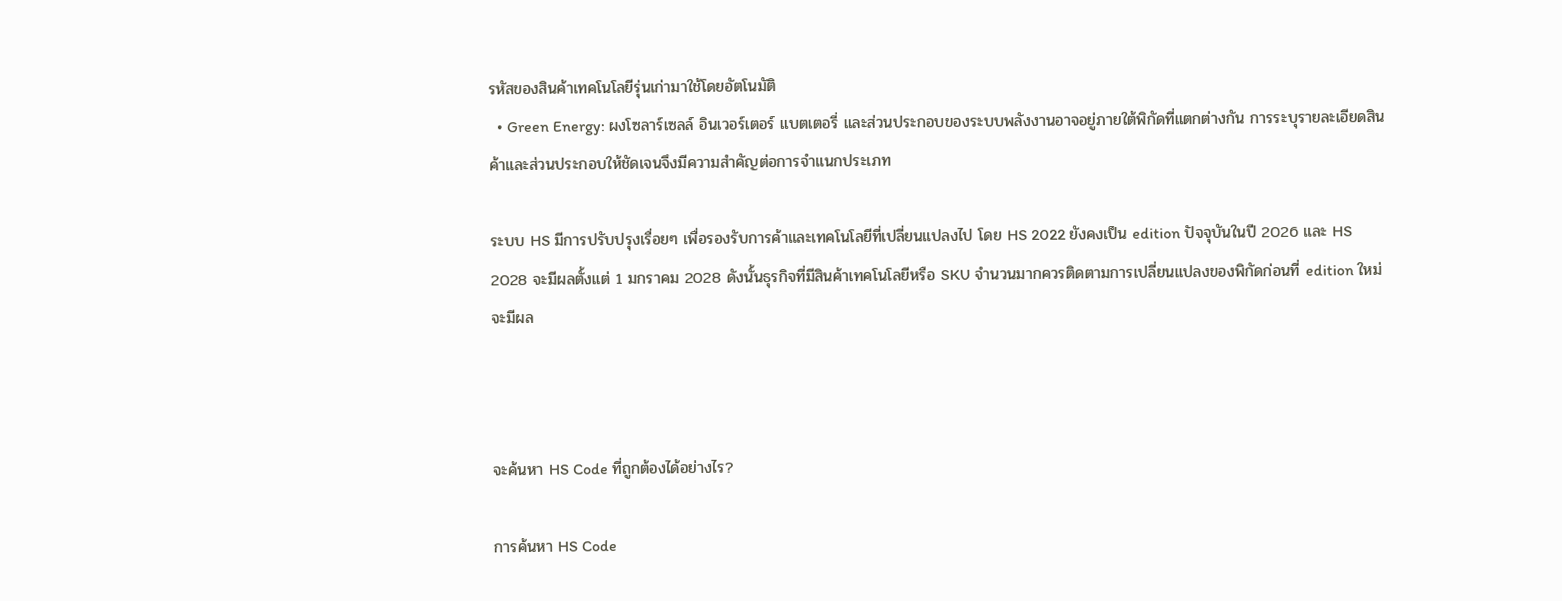รหัสของสินค้าเทคโนโลยีรุ่นเก่ามาใช้โดยอัตโนมัติ
  • Green Energy: ผงโซลาร์เซลล์ อินเวอร์เตอร์ แบตเตอรี่ และส่วนประกอบของระบบพลังงานอาจอยู่ภายใต้พิกัดที่แตกต่างกัน การระบุรายละเอียดสินค้าและส่วนประกอบให้ชัดเจนจึงมีความสำคัญต่อการจำแนกประเภท

ระบบ HS มีการปรับปรุงเรื่อยๆ เพื่อรองรับการค้าและเทคโนโลยีที่เปลี่ยนแปลงไป โดย HS 2022 ยังคงเป็น edition ปัจจุบันในปี 2026 และ HS 2028 จะมีผลตั้งแต่ 1 มกราคม 2028 ดังนั้นธุรกิจที่มีสินค้าเทคโนโลยีหรือ SKU จำนวนมากควรติดตามการเปลี่ยนแปลงของพิกัดก่อนที่ edition ใหม่จะมีผล



จะค้นหา HS Code ที่ถูกต้องได้อย่างไร?

การค้นหา HS Code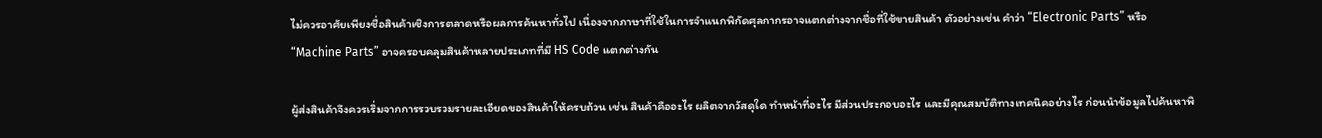ไม่ควรอาศัยเพียงชื่อสินค้าเชิงการตลาดหรือผลการค้นหาทั่วไป เนื่องจากภาษาที่ใช้ในการจำแนกพิกัดศุลกากรอาจแตกต่างจากชื่อที่ใช้ขายสินค้า ตัวอย่างเช่น คำว่า “Electronic Parts” หรือ “Machine Parts” อาจครอบคลุมสินค้าหลายประเภทที่มี HS Code แตกต่างกัน

ผู้ส่งสินค้าจึงควรเริ่มจากการรวบรวมรายละเอียดของสินค้าให้ครบถ้วน เช่น สินค้าคืออะไร ผลิตจากวัสดุใด ทำหน้าที่อะไร มีส่วนประกอบอะไร และมีคุณสมบัติทางเทคนิคอย่างไร ก่อนนำข้อมูลไปค้นหาพิ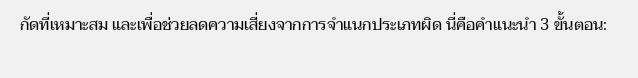กัดที่เหมาะสม และเพื่อช่วยลดความเสี่ยงจากการจำแนกประเภทผิด นี่คือคำแนะนำ 3 ขั้นตอน: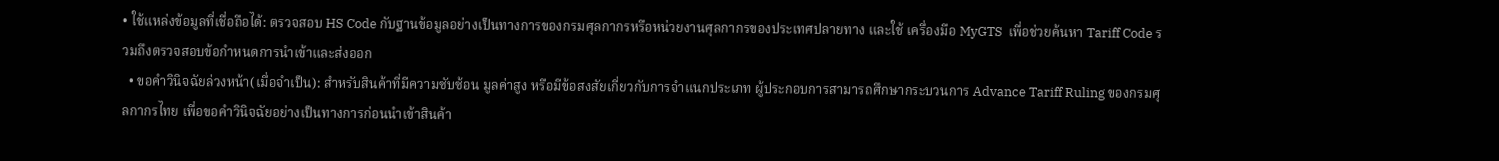• ใช้แหล่งข้อมูลที่เชื่อถือได้: ตรวจสอบ HS Code กับฐานข้อมูลอย่างเป็นทางการของกรมศุลกากรหรือหน่วยงานศุลกากรของประเทศปลายทาง และใช้ เครื่องมือ MyGTS  เพื่อช่วยค้นหา Tariff Code รวมถึงตรวจสอบข้อกำหนดการนำเข้าและส่งออก
  • ขอคำวินิจฉัยล่วงหน้า(เมื่อจำเป็น): สำหรับสินค้าที่มีความซับซ้อน มูลค่าสูง หรือมีข้อสงสัยเกี่ยวกับการจำแนกประเภท ผู้ประกอบการสามารถศึกษากระบวนการ Advance Tariff Ruling ของกรมศุลกากรไทย เพื่อขอคำวินิจฉัยอย่างเป็นทางการก่อนนำเข้าสินค้า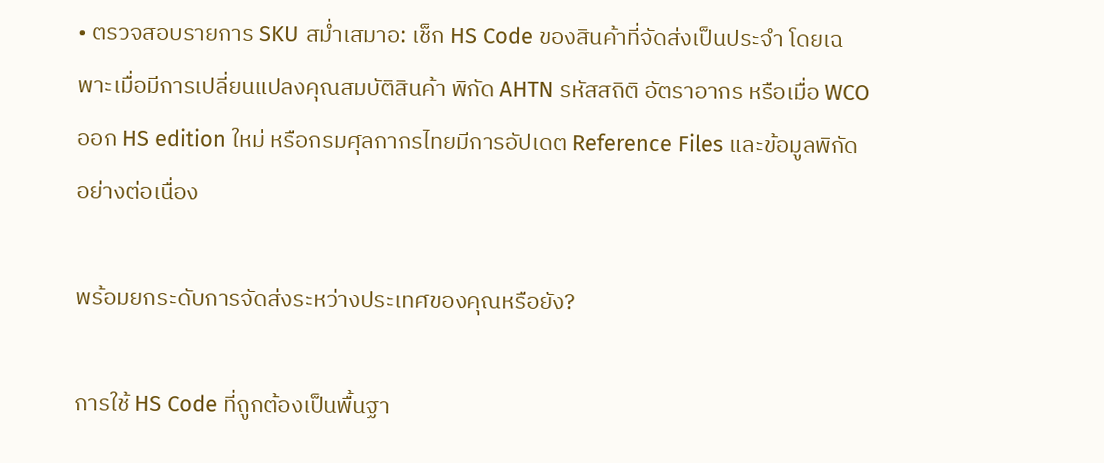• ตรวจสอบรายการ SKU สม่ำเสมาอ: เช็ก HS Code ของสินค้าที่จัดส่งเป็นประจำ โดยเฉพาะเมื่อมีการเปลี่ยนแปลงคุณสมบัติสินค้า พิกัด AHTN รหัสสถิติ อัตราอากร หรือเมื่อ WCO ออก HS edition ใหม่ หรือกรมศุลกากรไทยมีการอัปเดต Reference Files และข้อมูลพิกัดอย่างต่อเนื่อง

พร้อมยกระดับการจัดส่งระหว่างประเทศของคุณหรือยัง?

การใช้ HS Code ที่ถูกต้องเป็นพื้นฐา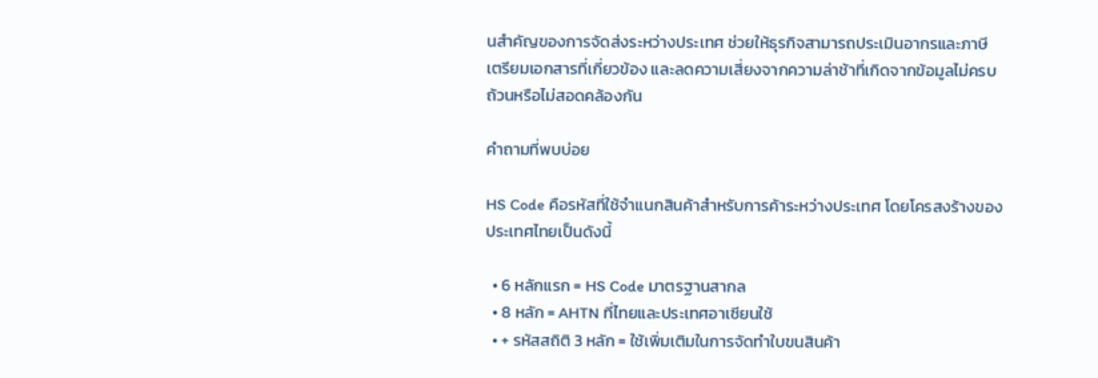นสำคัญของการจัดส่งระหว่างประเทศ ช่วยให้ธุรกิจสามารถประเมินอากรและภาษี เตรียมเอกสารที่เกี่ยวข้อง และลดความเสี่ยงจากความล่าช้าที่เกิดจากข้อมูลไม่ครบถ้วนหรือไม่สอดคล้องกัน

คำถามที่พบบ่อย

HS Code คือรหัสที่ใช้จำแนกสินค้าสำหรับการค้าระหว่างประเทศ โดยโครสงร้างของประเทศไทยเป็นดังนี้

  • 6 หลักแรก = HS Code มาตรฐานสากล
  • 8 หลัก = AHTN ที่ไทยและประเทศอาเซียนใช้
  • + รหัสสถิติ 3 หลัก = ใช้เพิ่มเติมในการจัดทำใบขนสินค้า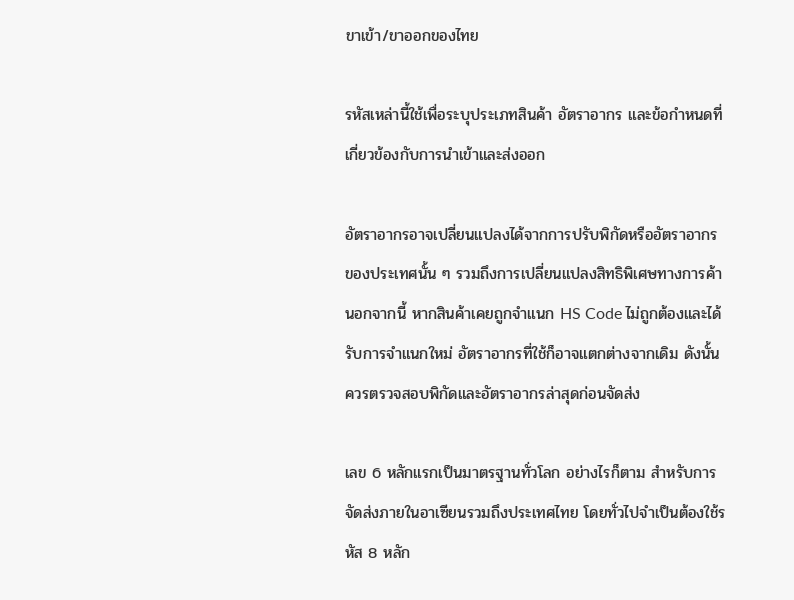ขาเข้า/ขาออกของไทย

รหัสเหล่านี้ใช้เพื่อระบุประเภทสินค้า อัตราอากร และข้อกำหนดที่เกี่ยวข้องกับการนำเข้าและส่งออก

อัตราอากรอาจเปลี่ยนแปลงได้จากการปรับพิกัดหรืออัตราอากรของประเทศนั้น ๆ รวมถึงการเปลี่ยนแปลงสิทธิพิเศษทางการค้า นอกจากนี้ หากสินค้าเคยถูกจำแนก HS Code ไม่ถูกต้องและได้รับการจำแนกใหม่ อัตราอากรที่ใช้ก็อาจแตกต่างจากเดิม ดังนั้นควรตรวจสอบพิกัดและอัตราอากรล่าสุดก่อนจัดส่ง

เลข 6 หลักแรกเป็นมาตรฐานทั่วโลก อย่างไรก็ตาม สำหรับการจัดส่งภายในอาเซียนรวมถึงประเทศไทย โดยทั่วไปจำเป็นต้องใช้รหัส 8 หลัก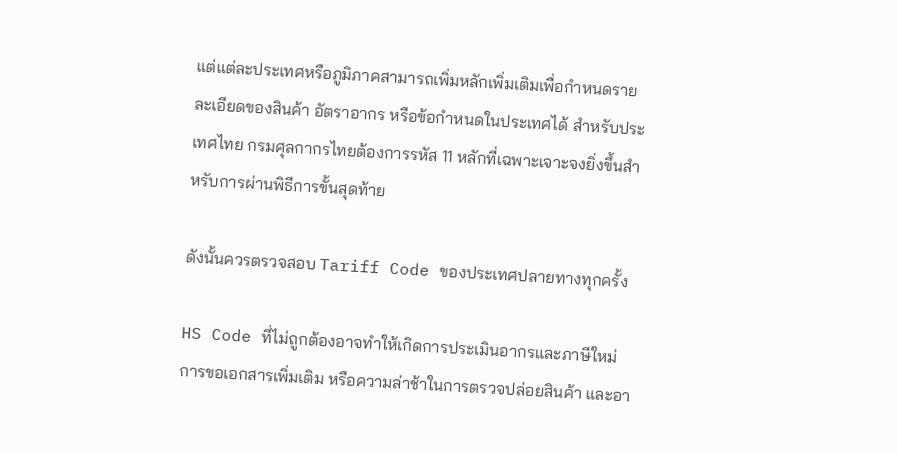แต่แต่ละประเทศหรือภูมิภาคสามารถเพิ่มหลักเพิ่มเติมเพื่อกำหนดรายละเอียดของสินค้า อัตราอากร หรือข้อกำหนดในประเทศได้ สำหรับประเทศไทย กรมศุลกากรไทยต้องการรหัส 11 หลักที่เฉพาะเจาะจงยิ่งขึ้นสำหรับการผ่านพิธีการขั้นสุดท้าย

ดังนั้นควรตรวจสอบ Tariff Code ของประเทศปลายทางทุกครั้ง

HS Code ที่ไม่ถูกต้องอาจทำให้เกิดการประเมินอากรและภาษีใหม่ การขอเอกสารเพิ่มเติม หรือความล่าช้าในการตรวจปล่อยสินค้า และอา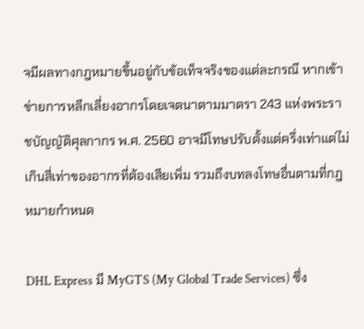จมีผลทางกฎหมายขึ้นอยู่กับข้อเท็จจริงของแต่ละกรณี หากเข้าข่ายการหลีกเลี่ยงอากรโดยเจตนาตามมาตรา 243 แห่งพระราชบัญญัติศุลกากร พ.ศ. 2560 อาจมีโทษปรับตั้งแต่ครึ่งเท่าแต่ไม่เกินสี่เท่าของอากรที่ต้องเสียเพิ่ม รวมถึงบทลงโทษอื่นตามที่กฎหมายกำหนด

DHL Express มี MyGTS (My Global Trade Services) ซึ่ง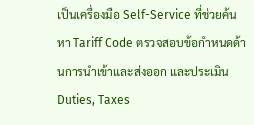เป็นเครื่องมือ Self-Service ที่ช่วยค้นหา Tariff Code ตรวจสอบข้อกำหนดด้านการนำเข้าและส่งออก และประเมิน Duties, Taxes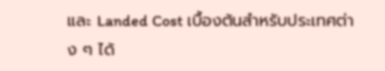และ Landed Cost เบื้องต้นสำหรับประเทศต่าง ๆ ได้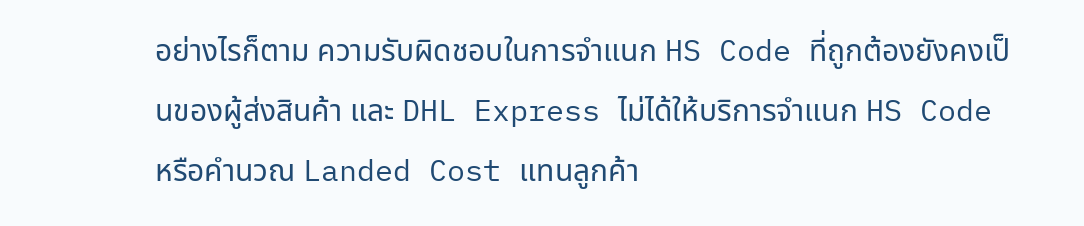อย่างไรก็ตาม ความรับผิดชอบในการจำแนก HS Code ที่ถูกต้องยังคงเป็นของผู้ส่งสินค้า และ DHL Express ไม่ได้ให้บริการจำแนก HS Code หรือคำนวณ Landed Cost แทนลูกค้า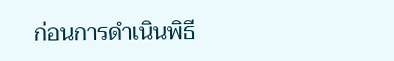ก่อนการดำเนินพิธี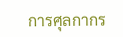การศุลกากร